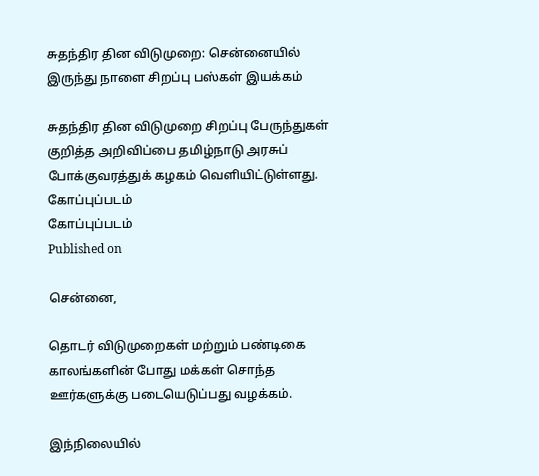சுதந்திர தின விடுமுறை: சென்னையில் இருந்து நாளை சிறப்பு பஸ்கள் இயக்கம்

சுதந்திர தின விடுமுறை சிறப்பு பேருந்துகள் குறித்த அறிவிப்பை தமிழ்நாடு அரசுப் போக்குவரத்துக் கழகம் வெளியிட்டுள்ளது.
கோப்புப்படம்
கோப்புப்படம்
Published on

சென்னை,

தொடர் விடுமுறைகள் மற்றும் பண்டிகை காலங்களின் போது மக்கள் சொந்த ஊர்களுக்கு படையெடுப்பது வழக்கம்.

இந்நிலையில்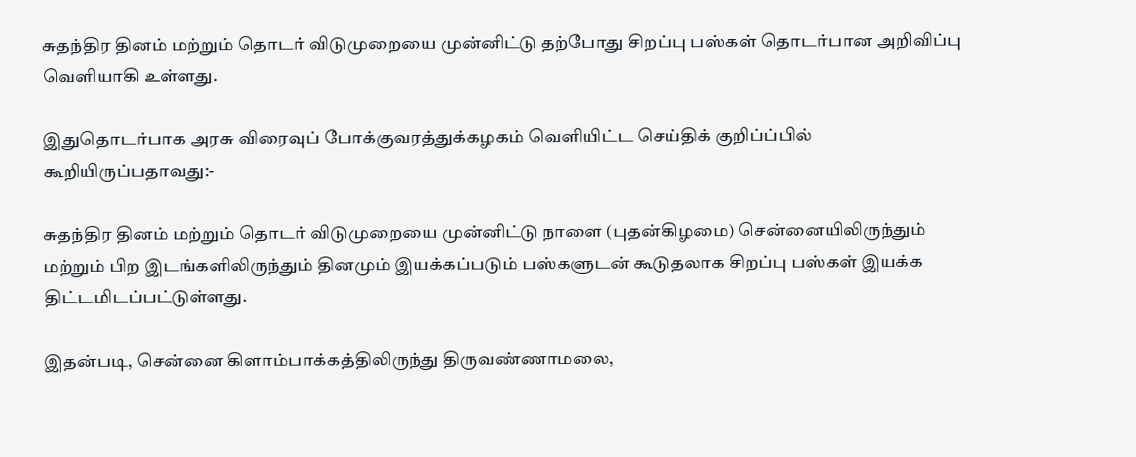சுதந்திர தினம் மற்றும் தொடர் விடுமுறையை முன்னிட்டு தற்போது சிறப்பு பஸ்கள் தொடர்பான அறிவிப்பு வெளியாகி உள்ளது.

இதுதொடர்பாக அரசு விரைவுப் போக்குவரத்துக்கழகம் வெளியிட்ட செய்திக் குறிப்ப்பில் கூறியிருப்பதாவது:-

சுதந்திர தினம் மற்றும் தொடர் விடுமுறையை முன்னிட்டு நாளை (புதன்கிழமை) சென்னையிலிருந்தும் மற்றும் பிற இடங்களிலிருந்தும் தினமும் இயக்கப்படும் பஸ்களுடன் கூடுதலாக சிறப்பு பஸ்கள் இயக்க திட்டமிடப்பட்டுள்ளது.

இதன்படி, சென்னை கிளாம்பாக்கத்திலிருந்து திருவண்ணாமலை,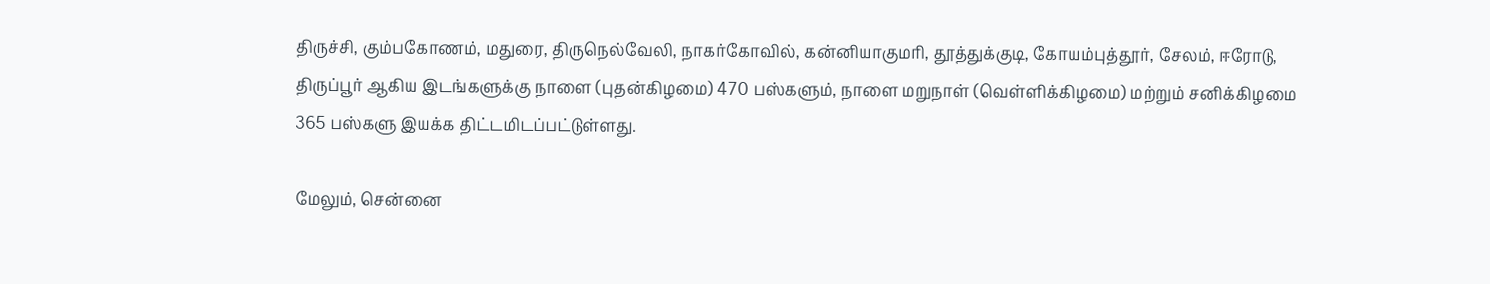திருச்சி, கும்பகோணம், மதுரை, திருநெல்வேலி, நாகர்கோவில், கன்னியாகுமரி, தூத்துக்குடி, கோயம்புத்தூர், சேலம், ஈரோடு, திருப்பூர் ஆகிய இடங்களுக்கு நாளை (புதன்கிழமை) 470 பஸ்களும், நாளை மறுநாள் (வெள்ளிக்கிழமை) மற்றும் சனிக்கிழமை 365 பஸ்களு இயக்க திட்டமிடப்பட்டுள்ளது.

மேலும், சென்னை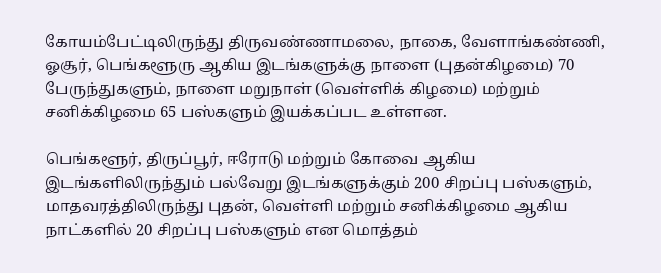கோயம்பேட்டிலிருந்து திருவண்ணாமலை, நாகை, வேளாங்கண்ணி, ஓசூர், பெங்களூரு ஆகிய இடங்களுக்கு நாளை (புதன்கிழமை) 70 பேருந்துகளும், நாளை மறுநாள் (வெள்ளிக் கிழமை) மற்றும் சனிக்கிழமை 65 பஸ்களும் இயக்கப்பட உள்ளன.

பெங்களூர், திருப்பூர், ஈரோடு மற்றும் கோவை ஆகிய இடங்களிலிருந்தும் பல்வேறு இடங்களுக்கும் 200 சிறப்பு பஸ்களும், மாதவரத்திலிருந்து புதன், வெள்ளி மற்றும் சனிக்கிழமை ஆகிய நாட்களில் 20 சிறப்பு பஸ்களும் என மொத்தம்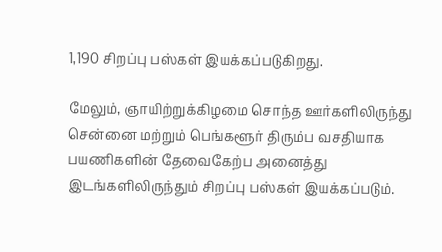1,190 சிறப்பு பஸ்கள் இயக்கப்படுகிறது.

மேலும், ஞாயிற்றுக்கிழமை சொந்த ஊர்களிலிருந்து சென்னை மற்றும் பெங்களூர் திரும்ப வசதியாக பயணிகளின் தேவைகேற்ப அனைத்து இடங்களிலிருந்தும் சிறப்பு பஸ்கள் இயக்கப்படும்.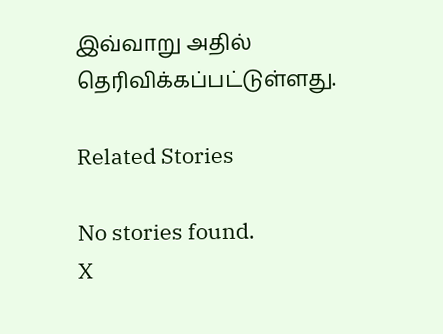இவ்வாறு அதில் தெரிவிக்கப்பட்டுள்ளது.

Related Stories

No stories found.
X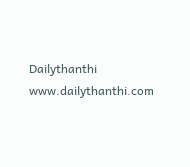Dailythanthi
www.dailythanthi.com